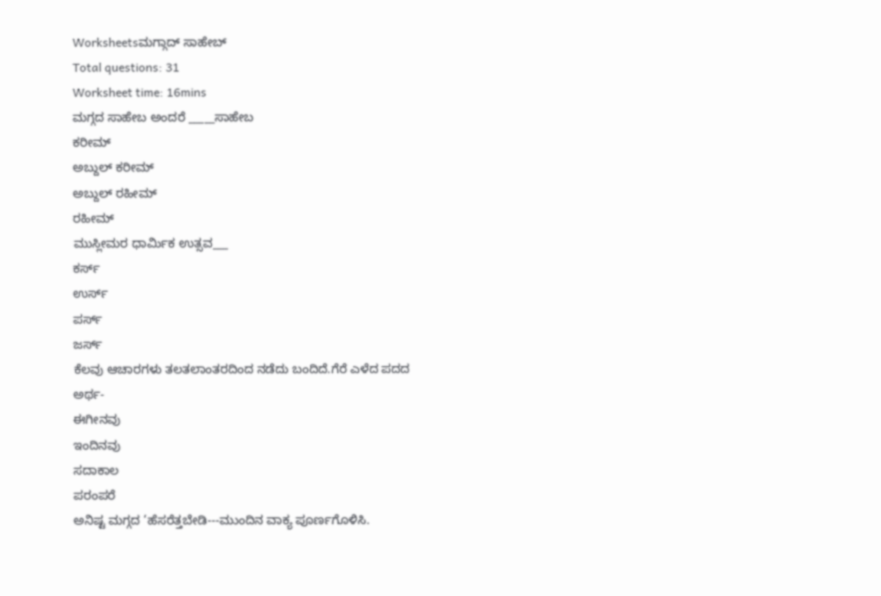Worksheetsಮಗ್ಗಾದ್ ಸಾಹೇಬ್
Total questions: 31
Worksheet time: 16mins
ಮಗ್ಗದ ಸಾಹೇಬ ಅಂದರೆ _____ಸಾಹೇಬ
ಕರೀಮ್
ಅಬ್ದುಲ್ ಕರೀಮ್
ಅಬ್ದುಲ್ ರಹೀಮ್
ರಹೀಮ್
ಮುಸ್ಲೀಮರ ಧಾರ್ಮಿಕ ಉತ್ಸವ___
ಕರ್ಸ್
ಉರ್ಸ್
ಪರ್ಸ್
ಜರ್ಸ್
ಕೆಲವು ಆಚಾರಗಳು ತಲತಲಾಂತರದಿಂದ ನಡೆದು ಬಂದಿದೆ.ಗೆರೆ ಎಳೆದ ಪದದ ಅರ್ಥ-
ಈಗೀನವು
ಇಂದಿನವು
ಸದಾಕಾಲ
ಪರಂಪರೆ
ಅನಿಷ್ಟ ಮಗ್ಗದ ‘ಹೆಸರೆತ್ತಬೇಡಿ---ಮುಂದಿನ ವಾಕ್ಯ ಪೂರ್ಣಗೊಳಿಸಿ.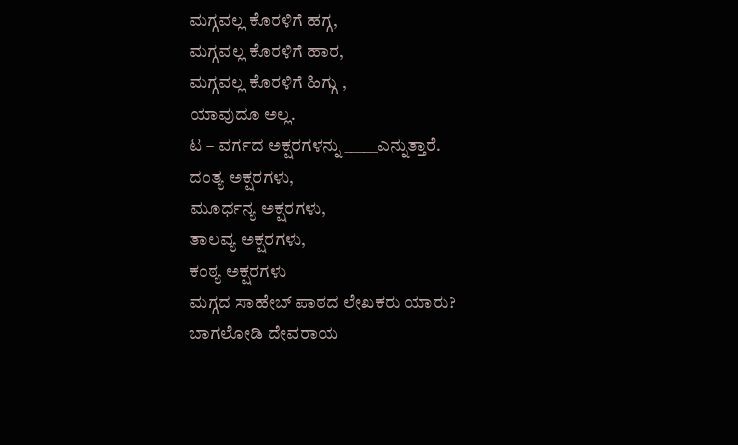ಮಗ್ಗವಲ್ಲ ಕೊರಳಿಗೆ ಹಗ್ಗ,
ಮಗ್ಗವಲ್ಲ ಕೊರಳಿಗೆ ಹಾರ,
ಮಗ್ಗವಲ್ಲ ಕೊರಳಿಗೆ ಹಿಗ್ಗು ,
ಯಾವುದೂ ಅಲ್ಲ.
ಟ – ವರ್ಗದ ಅಕ್ಷರಗಳನ್ನು _____ಎನ್ನುತ್ತಾರೆ.
ದಂತ್ಯ ಅಕ್ಷರಗಳು,
ಮೂರ್ಧನ್ಯ ಅಕ್ಷರಗಳು,
ತಾಲವ್ಯ ಅಕ್ಷರಗಳು,
ಕಂಠ್ಯ ಅಕ್ಷರಗಳು
ಮಗ್ಗದ ಸಾಹೇಬ್ ಪಾಠದ ಲೇಖಕರು ಯಾರು?
ಬಾಗಲೋಡಿ ದೇವರಾಯ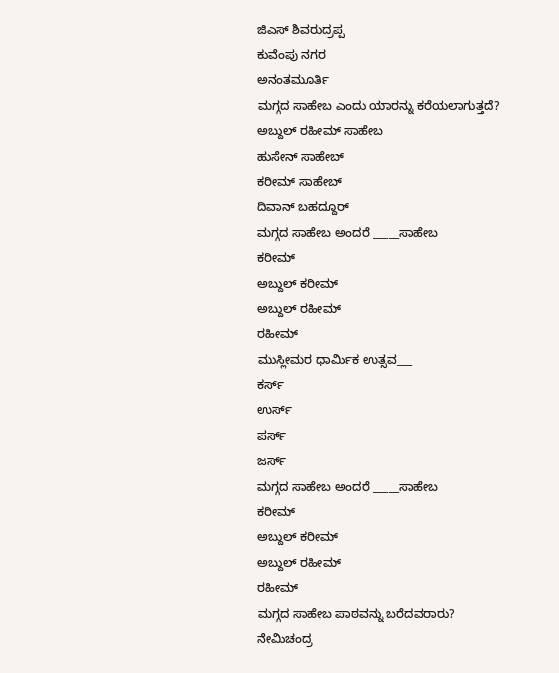ಜಿಎಸ್ ಶಿವರುದ್ರಪ್ಪ
ಕುವೆಂಪು ನಗರ
ಅನಂತಮೂರ್ತಿ
ಮಗ್ಗದ ಸಾಹೇಬ ಎಂದು ಯಾರನ್ನು ಕರೆಯಲಾಗುತ್ತದೆ?
ಅಬ್ದುಲ್ ರಹೀಮ್ ಸಾಹೇಬ
ಹುಸೇನ್ ಸಾಹೇಬ್
ಕರೀಮ್ ಸಾಹೇಬ್
ದಿವಾನ್ ಬಹದ್ದೂರ್
ಮಗ್ಗದ ಸಾಹೇಬ ಅಂದರೆ _____ಸಾಹೇಬ
ಕರೀಮ್
ಅಬ್ದುಲ್ ಕರೀಮ್
ಅಬ್ದುಲ್ ರಹೀಮ್
ರಹೀಮ್
ಮುಸ್ಲೀಮರ ಧಾರ್ಮಿಕ ಉತ್ಸವ___
ಕರ್ಸ್
ಉರ್ಸ್
ಪರ್ಸ್
ಜರ್ಸ್
ಮಗ್ಗದ ಸಾಹೇಬ ಅಂದರೆ _____ಸಾಹೇಬ
ಕರೀಮ್
ಅಬ್ದುಲ್ ಕರೀಮ್
ಅಬ್ದುಲ್ ರಹೀಮ್
ರಹೀಮ್
ಮಗ್ಗದ ಸಾಹೇಬ ಪಾಠವನ್ನು ಬರೆದವರಾರು?
ನೇಮಿಚಂದ್ರ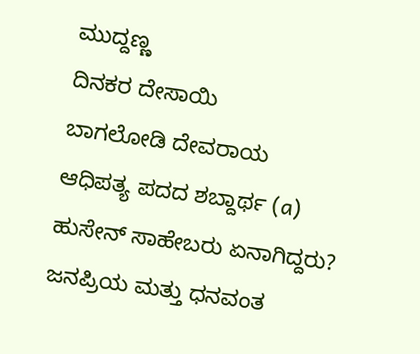ಮುದ್ದಣ್ಣ
ದಿನಕರ ದೇಸಾಯಿ
ಬಾಗಲೋಡಿ ದೇವರಾಯ
ಆಧಿಪತ್ಯ ಪದದ ಶಬ್ದಾರ್ಥ (a)
ಹುಸೇನ್ ಸಾಹೇಬರು ಏನಾಗಿದ್ದರು?
ಜನಪ್ರಿಯ ಮತ್ತು ಧನವಂತ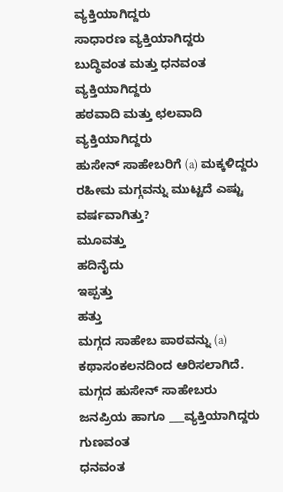ವ್ಯಕ್ತಿಯಾಗಿದ್ದರು
ಸಾಧಾರಣ ವ್ಯಕ್ತಿಯಾಗಿದ್ದರು
ಬುದ್ಧಿವಂತ ಮತ್ತು ಧನವಂತ ವ್ಯಕ್ತಿಯಾಗಿದ್ದರು
ಹಠವಾದಿ ಮತ್ತು ಛಲವಾದಿ ವ್ಯಕ್ತಿಯಾಗಿದ್ದರು
ಹುಸೇನ್ ಸಾಹೇಬರಿಗೆ (a) ಮಕ್ಕಳಿದ್ದರು
ರಹೀಮ ಮಗ್ಗವನ್ನು ಮುಟ್ಟದೆ ಎಷ್ಟು ವರ್ಷವಾಗಿತ್ತು?
ಮೂವತ್ತು
ಹದಿನೈದು
ಇಪ್ಪತ್ತು
ಹತ್ತು
ಮಗ್ಗದ ಸಾಹೇಬ ಪಾಠವನ್ನು (a) ಕಥಾಸಂಕಲನದಿಂದ ಆರಿಸಲಾಗಿದೆ.
ಮಗ್ಗದ ಹುಸೇನ್ ಸಾಹೇಬರು ಜನಪ್ರಿಯ ಹಾಗೂ ___ವ್ಯಕ್ತಿಯಾಗಿದ್ದರು
ಗುಣವಂತ
ಧನವಂತ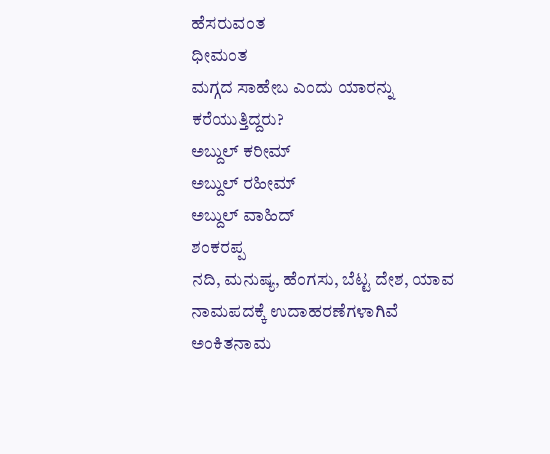ಹೆಸರುವಂತ
ಧೀಮಂತ
ಮಗ್ಗದ ಸಾಹೇಬ ಎಂದು ಯಾರನ್ನು ಕರೆಯುತ್ತಿದ್ದರು?
ಅಬ್ದುಲ್ ಕರೀಮ್
ಅಬ್ದುಲ್ ರಹೀಮ್
ಅಬ್ದುಲ್ ವಾಹಿದ್
ಶಂಕರಪ್ಪ
ನದಿ, ಮನುಷ್ಯ, ಹೆಂಗಸು, ಬೆಟ್ಟ ದೇಶ, ಯಾವ ನಾಮಪದಕ್ಕೆ ಉದಾಹರಣೆಗಳಾಗಿವೆ
ಅಂಕಿತನಾಮ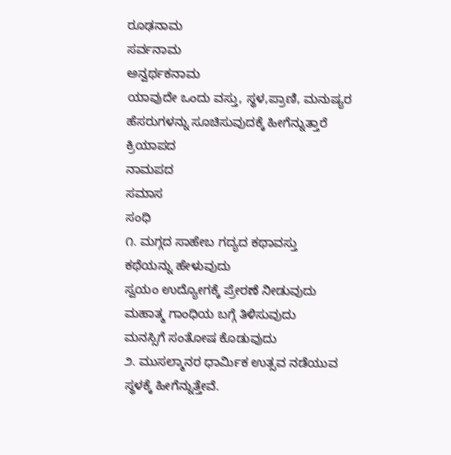ರೂಢನಾಮ
ಸರ್ವನಾಮ
ಅನ್ವರ್ಥಕನಾಮ
ಯಾವುದೇ ಒಂದು ವಸ್ತು, ಸ್ಥಳ,ಪ್ರಾಣಿ, ಮನುಷ್ಯರ ಹೆಸರುಗಳನ್ನು ಸೂಚಿಸುವುದಕ್ಕೆ ಹೀಗೆನ್ನುತ್ತಾರೆ
ಕ್ರಿಯಾಪದ
ನಾಮಪದ
ಸಮಾಸ
ಸಂಧಿ
೧. ಮಗ್ಗದ ಸಾಹೇಬ ಗದ್ಯದ ಕಥಾವಸ್ತು
ಕಥೆಯನ್ನು ಹೇಳುವುದು
ಸ್ವಯಂ ಉದ್ಯೋಗಕ್ಕೆ ಪ್ರೇರಣೆ ನೀಡುವುದು
ಮಹಾತ್ಮ ಗಾಂಧಿಯ ಬಗ್ಗೆ ತಿಳಿಸುವುದು
ಮನಸ್ಸಿಗೆ ಸಂತೋಷ ಕೊಡುವುದು
೨. ಮುಸಲ್ಮಾನರ ಧಾರ್ಮಿಕ ಉತ್ಸವ ನಡೆಯುವ ಸ್ಥಳಕ್ಕೆ ಹೀಗೆನ್ನುತ್ತೇವೆ.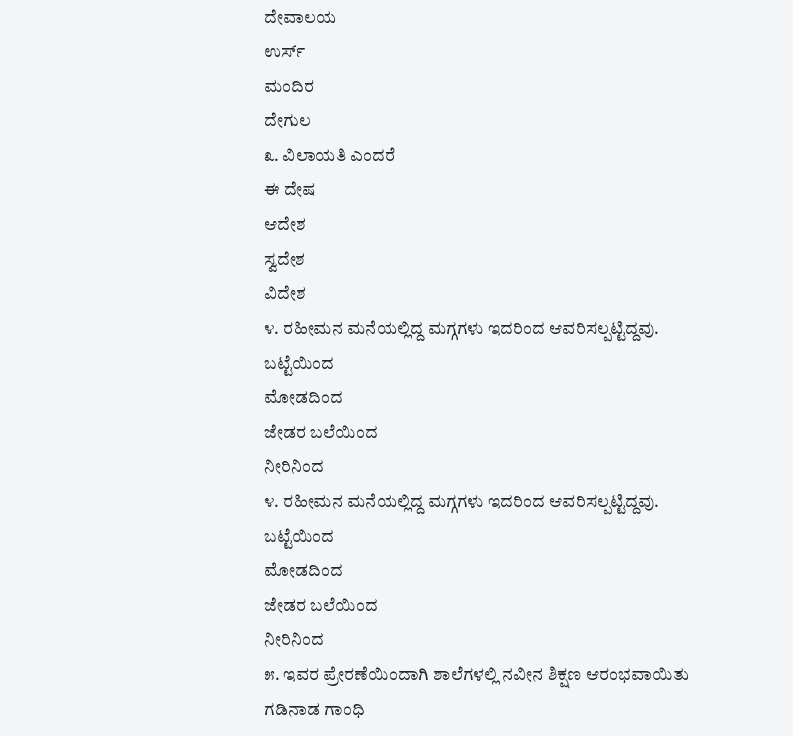ದೇವಾಲಯ
ಉರ್ಸ್
ಮಂದಿರ
ದೇಗುಲ
೩. ವಿಲಾಯತಿ ಎಂದರೆ
ಈ ದೇಷ
ಆದೇಶ
ಸ್ವದೇಶ
ವಿದೇಶ
೪. ರಹೀಮನ ಮನೆಯಲ್ಲಿದ್ದ ಮಗ್ಗಗಳು ಇದರಿಂದ ಆವರಿಸಲ್ಪಟ್ಟಿದ್ದವು.
ಬಟ್ಟೆಯಿಂದ
ಮೋಡದಿಂದ
ಜೇಡರ ಬಲೆಯಿಂದ
ನೀರಿನಿಂದ
೪. ರಹೀಮನ ಮನೆಯಲ್ಲಿದ್ದ ಮಗ್ಗಗಳು ಇದರಿಂದ ಆವರಿಸಲ್ಪಟ್ಟಿದ್ದವು.
ಬಟ್ಟೆಯಿಂದ
ಮೋಡದಿಂದ
ಜೇಡರ ಬಲೆಯಿಂದ
ನೀರಿನಿಂದ
೫. ಇವರ ಪ್ರೇರಣೆಯಿಂದಾಗಿ ಶಾಲೆಗಳಲ್ಲಿ ನವೀನ ಶಿಕ್ಷಣ ಆರಂಭವಾಯಿತು
ಗಡಿನಾಡ ಗಾಂಧಿ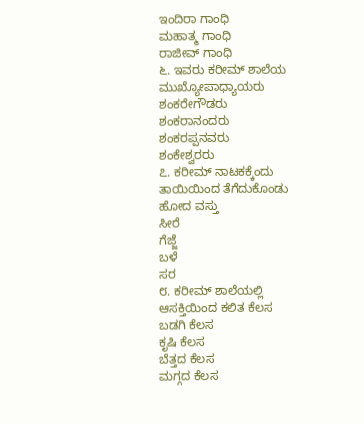ಇಂದಿರಾ ಗಾಂಧಿ
ಮಹಾತ್ಮ ಗಾಂಧಿ
ರಾಜೀವ್ ಗಾಂಧಿ
೬. ಇವರು ಕರೀಮ್ ಶಾಲೆಯ ಮುಖ್ಯೋಪಾಧ್ಯಾಯರು
ಶಂಕರೇಗೌಡರು
ಶಂಕರಾನಂದರು
ಶಂಕರಪ್ಪನವರು
ಶಂಕೇಶ್ವರರು
೭. ಕರೀಮ್ ನಾಟಕಕ್ಕೆಂದು ತಾಯಿಯಿಂದ ತೆಗೆದುಕೊಂಡು ಹೋದ ವಸ್ತು
ಸೀರೆ
ಗೆಜ್ಜೆ
ಬಳೆ
ಸರ
೮. ಕರೀಮ್ ಶಾಲೆಯಲ್ಲಿ ಆಸಕ್ತಿಯಿಂದ ಕಲಿತ ಕೆಲಸ
ಬಡಗಿ ಕೆಲಸ
ಕೃಷಿ ಕೆಲಸ
ಬೆತ್ತದ ಕೆಲಸ
ಮಗ್ಗದ ಕೆಲಸ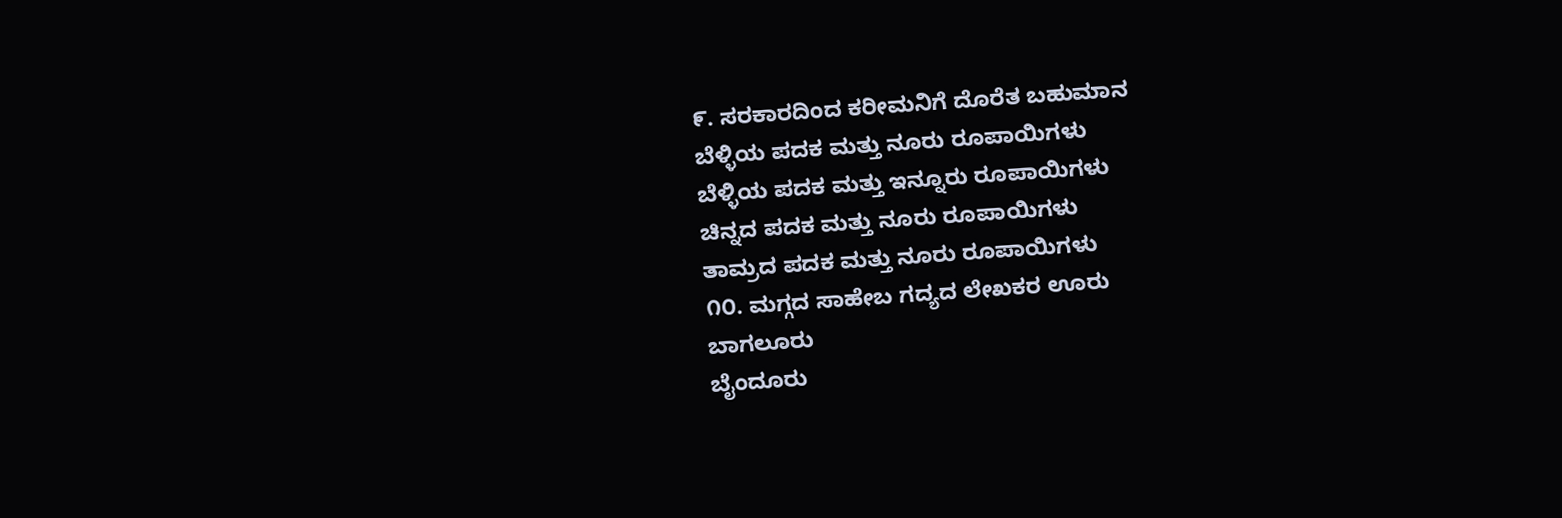೯. ಸರಕಾರದಿಂದ ಕರೀಮನಿಗೆ ದೊರೆತ ಬಹುಮಾನ
ಬೆಳ್ಳಿಯ ಪದಕ ಮತ್ತು ನೂರು ರೂಪಾಯಿಗಳು
ಬೆಳ್ಳಿಯ ಪದಕ ಮತ್ತು ಇನ್ನೂರು ರೂಪಾಯಿಗಳು
ಚಿನ್ನದ ಪದಕ ಮತ್ತು ನೂರು ರೂಪಾಯಿಗಳು
ತಾಮ್ರದ ಪದಕ ಮತ್ತು ನೂರು ರೂಪಾಯಿಗಳು
೧೦. ಮಗ್ಗದ ಸಾಹೇಬ ಗದ್ಯದ ಲೇಖಕರ ಊರು
ಬಾಗಲೂರು
ಬೈಂದೂರು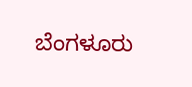ಬೆಂಗಳೂರು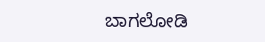ಬಾಗಲೋಡಿ